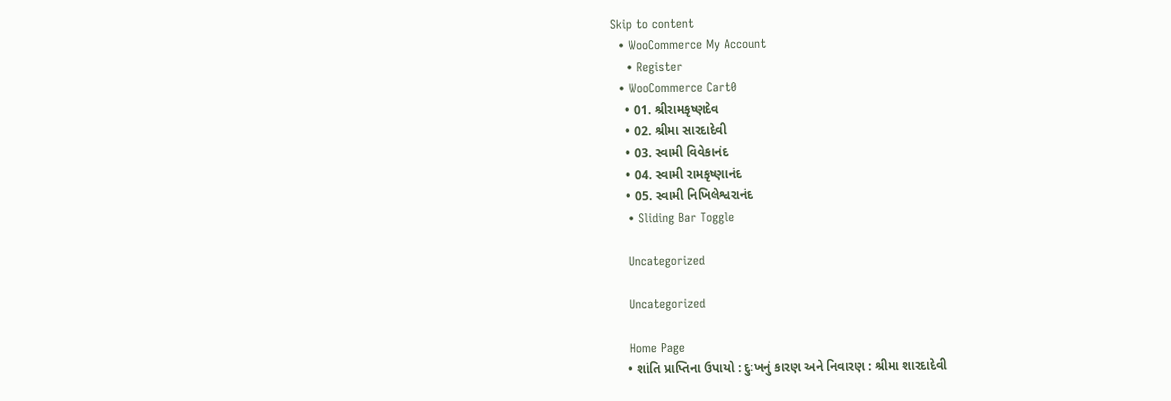Skip to content
  • WooCommerce My Account
    • Register
  • WooCommerce Cart0
    • 01. શ્રીરામકૃષ્ણદેવ
    • 02. શ્રીમા સારદાદેવી
    • 03. સ્વામી વિવેકાનંદ
    • 04. સ્વામી રામકૃષ્ણાનંદ
    • 05. સ્વામી નિખિલેશ્વરાનંદ
    • Sliding Bar Toggle

    Uncategorized

    Uncategorized

    Home Page
    • શાંતિ પ્રાપ્તિના ઉપાયો : દુઃખનું કારણ અને નિવારણ : શ્રીમા શારદાદેવી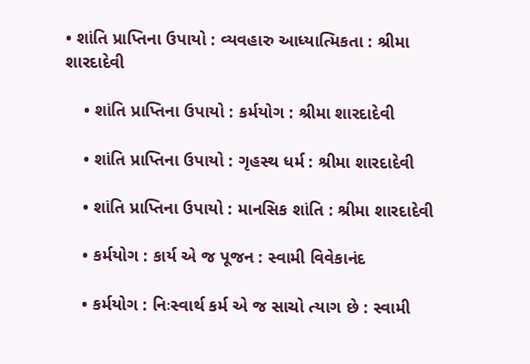• શાંતિ પ્રાપ્તિના ઉપાયો : વ્યવહારુ આધ્યાત્મિકતા : શ્રીમા શારદાદેવી

    • શાંતિ પ્રાપ્તિના ઉપાયો : કર્મયોગ : શ્રીમા શારદાદેવી

    • શાંતિ પ્રાપ્તિના ઉપાયો : ગૃહસ્થ ધર્મ : શ્રીમા શારદાદેવી

    • શાંતિ પ્રાપ્તિના ઉપાયો : માનસિક શાંતિ : શ્રીમા શારદાદેવી

    • કર્મયોગ : કાર્ય એ જ પૂજન : સ્વામી વિવેકાનંદ

    • કર્મયોગ : નિઃસ્વાર્થ કર્મ એ જ સાચો ત્યાગ છે : સ્વામી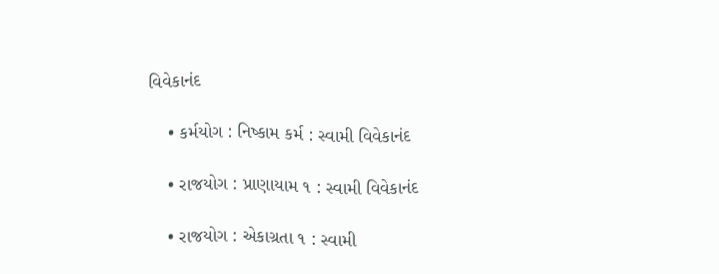વિવેકાનંદ

    • કર્મયોગ : નિષ્કામ કર્મ : સ્વામી વિવેકાનંદ

    • રાજયોગ : પ્રાણાયામ ૧ : સ્વામી વિવેકાનંદ

    • રાજયોગ : એકાગ્રતા ૧ : સ્વામી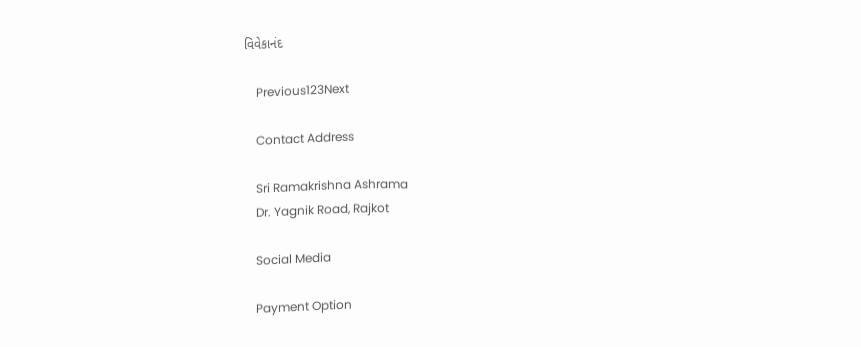વિવેકાનંદ

    Previous123Next

    Contact Address

    Sri Ramakrishna Ashrama
    Dr. Yagnik Road, Rajkot

    Social Media

    Payment Option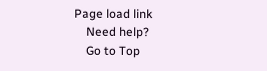Page load link
    Need help?
    Go to Top